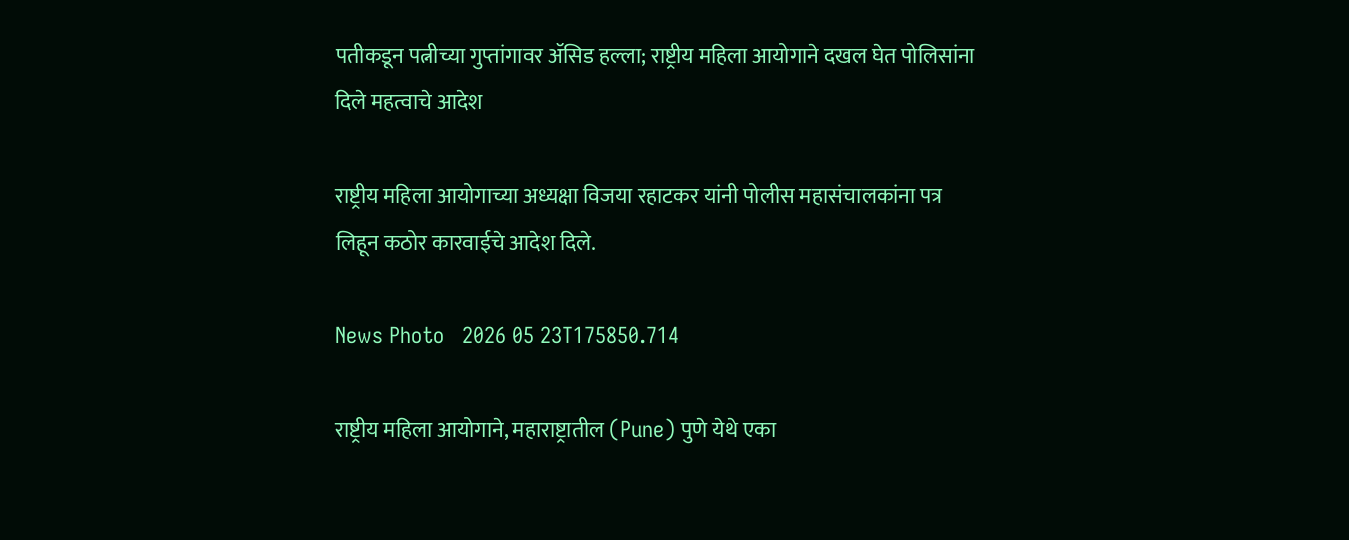पतीकडून पत्नीच्या गुप्तांगावर ॲसिड हल्ला; राष्ट्रीय महिला आयोगाने दखल घेत पोलिसांना दिले महत्वाचे आदेश

राष्ट्रीय महिला आयोगाच्या अध्यक्षा विजया रहाटकर यांनी पोलीस महासंचालकांना पत्र लिहून कठोर कारवाईचे आदेश दिले.

News Photo   2026 05 23T175850.714

राष्ट्रीय महिला आयोगाने, महाराष्ट्रातील (Pune) पुणे येथे एका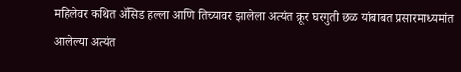महिलेवर कथित ॲसिड हल्ला आणि तिच्यावर झालेला अत्यंत क्रूर घरगुती छळ यांबाबत प्रसारमाध्यमांत आलेल्या अत्यंत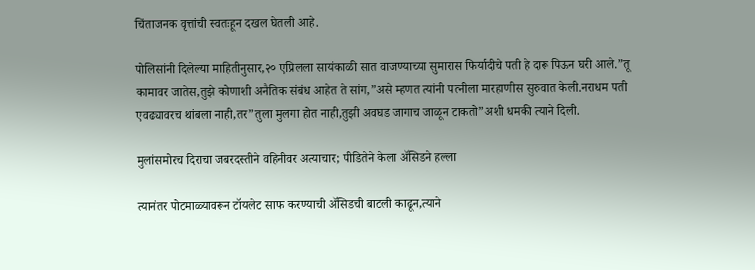चिंताजनक वृत्तांची स्वतःहून दखल घेतली आहे.

पोलिसांनी दिलेल्या माहितीनुसार,२० एप्रिलला सायंकाळी सात वाजण्याच्या सुमारास फिर्यादीचे पती हे दारू पिऊन घरी आले.”तू कामावर जातेस,तुझे कोणाशी अनैतिक संबंध आहेत ते सांग,”असे म्हणत त्यांनी पत्नीला मारहाणीस सुरुवात केली.नराधम पती एवढ्यावरच थांबला नाही,तर”तुला मुलगा होत नाही,तुझी अवघड जागाच जाळून टाकतो”अशी धमकी त्याने दिली.

मुलांसमोरच दिराचा जबरदस्तीने वहिनीवर अत्याचार; पीडितेने केला अ‍ॅसिडने हल्ला

त्यानंतर पोटमाळ्यावरून टॉयलेट साफ करण्याची ॲसिडची बाटली काढून,त्याने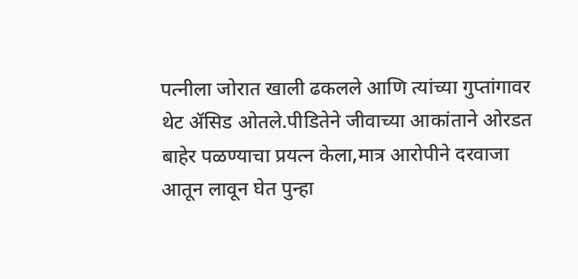पत्नीला जोरात खाली ढकलले आणि त्यांच्या गुप्तांगावर थेट ॲसिड ओतले.पीडितेने जीवाच्या आकांताने ओरडत बाहेर पळण्याचा प्रयत्न केला,मात्र आरोपीने दरवाजा आतून लावून घेत पुन्हा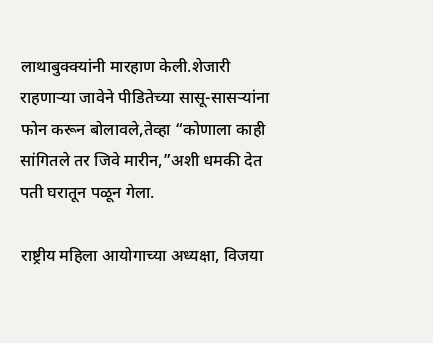लाथाबुक्क्यांनी मारहाण केली.शेजारी राहणाऱ्या जावेने पीडितेच्या सासू-सासऱ्यांना फोन करून बोलावले,तेव्हा “कोणाला काही सांगितले तर जिवे मारीन,”अशी धमकी देत पती घरातून पळून गेला.

राष्ट्रीय महिला आयोगाच्या अध्यक्षा, विजया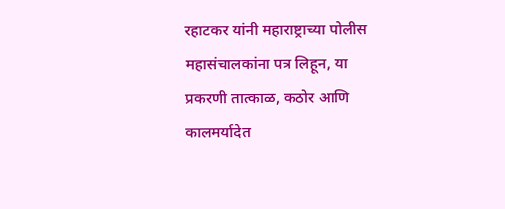रहाटकर यांनी महाराष्ट्राच्या पोलीस महासंचालकांना पत्र लिहून, या प्रकरणी तात्काळ, कठोर आणि कालमर्यादेत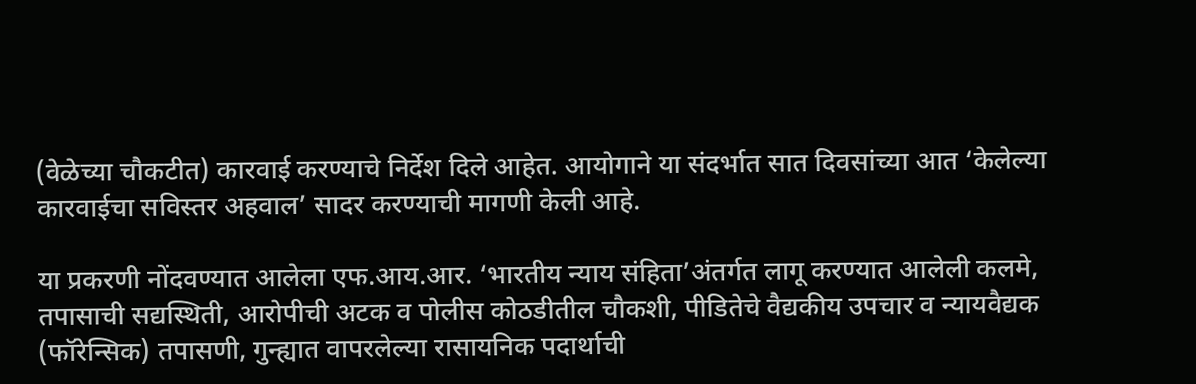(वेळेच्या चौकटीत) कारवाई करण्याचे निर्देश दिले आहेत. आयोगाने या संदर्भात सात दिवसांच्या आत ‘केलेल्या कारवाईचा सविस्तर अहवाल’ सादर करण्याची मागणी केली आहे.

या प्रकरणी नोंदवण्यात आलेला एफ.आय.आर. ‘भारतीय न्याय संहिता’अंतर्गत लागू करण्यात आलेली कलमे, तपासाची सद्यस्थिती, आरोपीची अटक व पोलीस कोठडीतील चौकशी, पीडितेचे वैद्यकीय उपचार व न्यायवैद्यक (फॉरेन्सिक) तपासणी, गुन्ह्यात वापरलेल्या रासायनिक पदार्थाची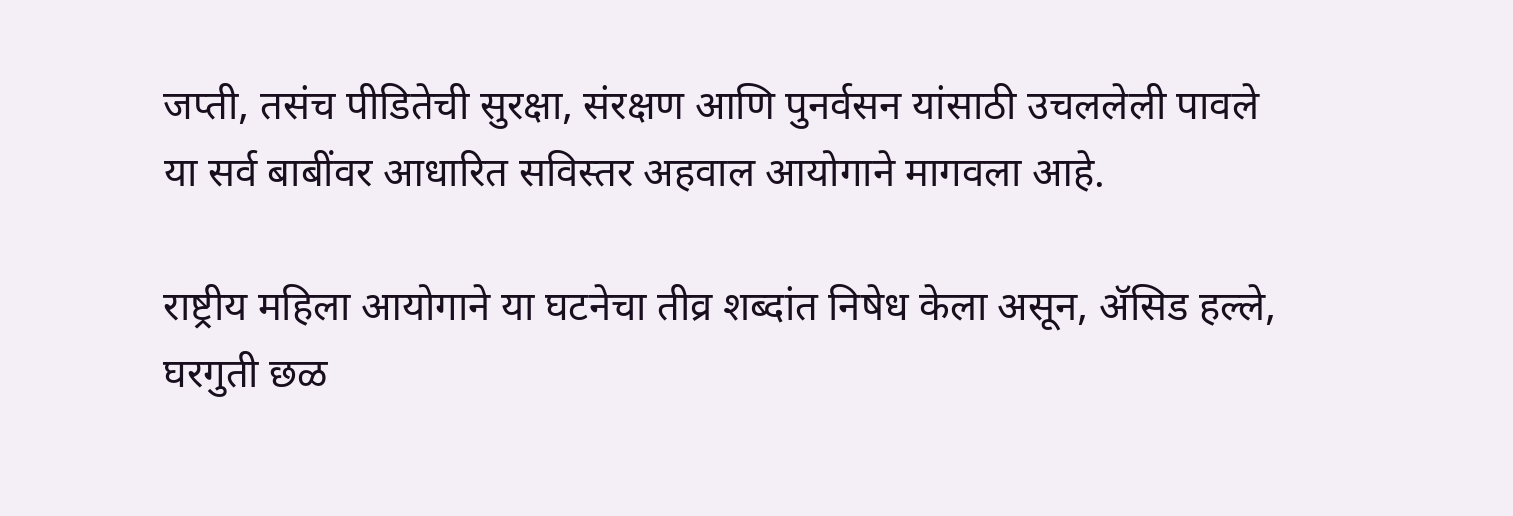जप्ती, तसंच पीडितेची सुरक्षा, संरक्षण आणि पुनर्वसन यांसाठी उचललेली पावले या सर्व बाबींवर आधारित सविस्तर अहवाल आयोगाने मागवला आहे.

राष्ट्रीय महिला आयोगाने या घटनेचा तीव्र शब्दांत निषेध केला असून, ॲसिड हल्ले, घरगुती छळ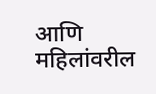आणि महिलांवरील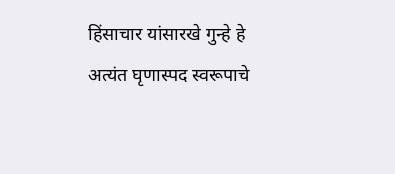हिंसाचार यांसारखे गुन्हे हे अत्यंत घृणास्पद स्वरूपाचे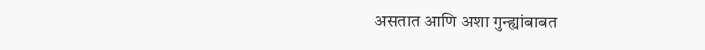असतात आणि अशा गुन्ह्यांबाबत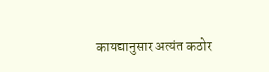कायद्यानुसार अत्यंत कठोर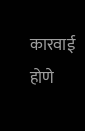कारवाई होणे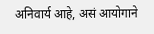अनिवार्य आहे, असं आयोगाने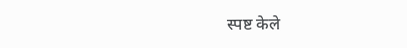स्पष्ट केले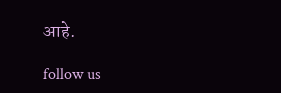आहे.

follow us